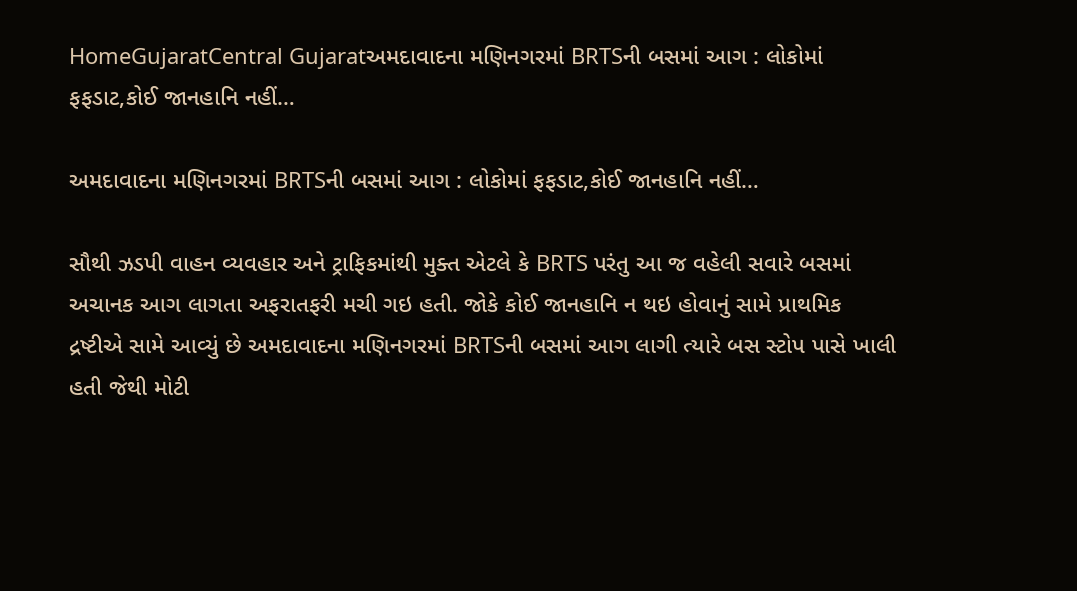HomeGujaratCentral Gujaratઅમદાવાદના મણિનગરમાં BRTSની બસમાં આગ : લોકોમાં ફફડાટ,કોઈ જાનહાનિ નહીં…

અમદાવાદના મણિનગરમાં BRTSની બસમાં આગ : લોકોમાં ફફડાટ,કોઈ જાનહાનિ નહીં…

સૌથી ઝડપી વાહન વ્યવહાર અને ટ્રાફિકમાંથી મુક્ત એટલે કે BRTS પરંતુ આ જ વહેલી સવારે બસમાં અચાનક આગ લાગતા અફરાતફરી મચી ગઇ હતી. જોકે કોઈ જાનહાનિ ન થઇ હોવાનું સામે પ્રાથમિક દ્રષ્ટીએ સામે આવ્યું છે અમદાવાદના મણિનગરમાં BRTSની બસમાં આગ લાગી ત્યારે બસ સ્ટોપ પાસે ખાલી હતી જેથી મોટી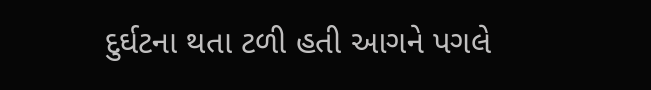દુર્ઘટના થતા ટળી હતી આગને પગલે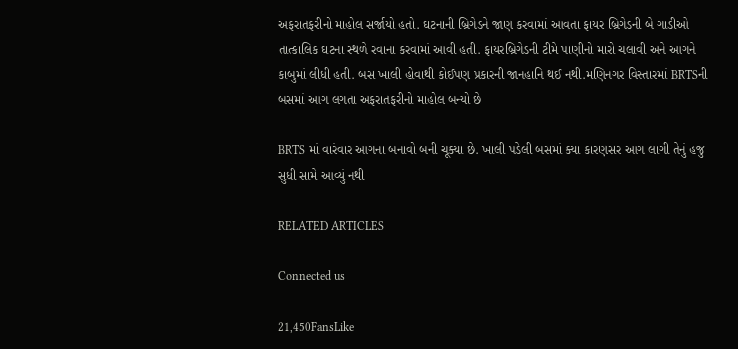અફરાતફરીનો માહોલ સર્જાયો હતો. ઘટનાની બ્રિગેડને જાણ કરવામાં આવતા ફાયર બ્રિગેડની બે ગાડીઓ તાત્કાલિક ઘટના સ્થળે રવાના કરવામાં આવી હતી. ફાયરબ્રિગેડની ટીમે પાણીનો મારો ચલાવી અને આગને કાબુમાં લીધી હતી. બસ ખાલી હોવાથી કોઈપણ પ્રકારની જાનહાનિ થઈ નથી.મણિનગર વિસ્તારમાં BRTSની બસમાં આગ લગતા અફરાતફરીનો માહોલ બન્યો છે

BRTS માં વારંવાર આગના બનાવો બની ચૂક્યા છે. ખાલી પડેલી બસમાં ક્યા કારણસર આગ લાગી તેનું હજુ સુધી સામે આવ્યું નથી

RELATED ARTICLES

Connected us

21,450FansLike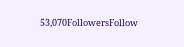53,070FollowersFollow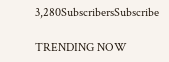3,280SubscribersSubscribe

TRENDING NOW